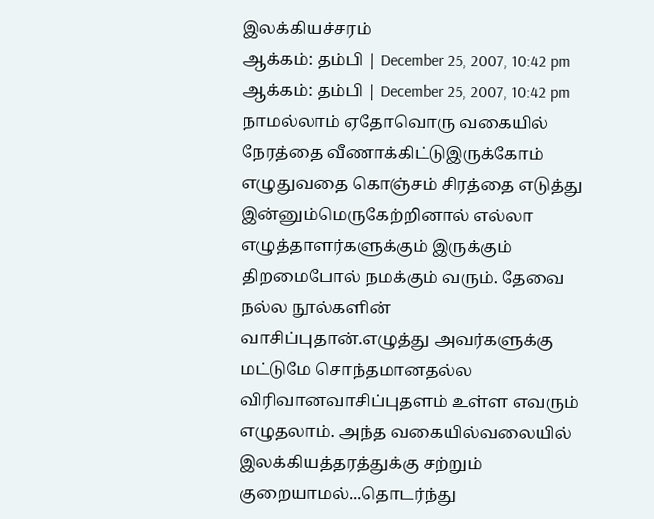இலக்கியச்சரம்
ஆக்கம்: தம்பி | December 25, 2007, 10:42 pm
ஆக்கம்: தம்பி | December 25, 2007, 10:42 pm
நாமல்லாம் ஏதோவொரு வகையில் நேரத்தை வீணாக்கிட்டுஇருக்கோம் எழுதுவதை கொஞ்சம் சிரத்தை எடுத்து இன்னும்மெருகேற்றினால் எல்லா எழுத்தாளர்களுக்கும் இருக்கும் திறமைபோல் நமக்கும் வரும். தேவை நல்ல நூல்களின் வாசிப்புதான்.எழுத்து அவர்களுக்கு மட்டுமே சொந்தமானதல்ல விரிவானவாசிப்புதளம் உள்ள எவரும் எழுதலாம். அந்த வகையில்வலையில் இலக்கியத்தரத்துக்கு சற்றும் குறையாமல்...தொடர்ந்து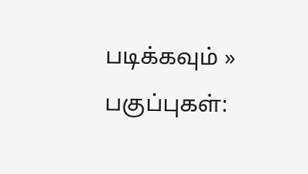படிக்கவும் »
பகுப்புகள்: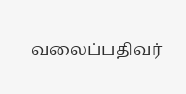வலைப்பதிவர்